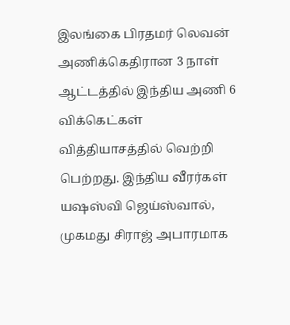இலங்கை பிரதமர் லெவன் அணிக்கெதிரான 3 நாள் ஆட்டத்தில் இந்திய அணி 6 விக்கெட்கள் வித்தியாசத்தில் வெற்றி பெற்றது. இந்திய வீரர்கள் யஷஸ்வி ஜெய்ஸ்வால், முகமது சிராஜ் அபாரமாக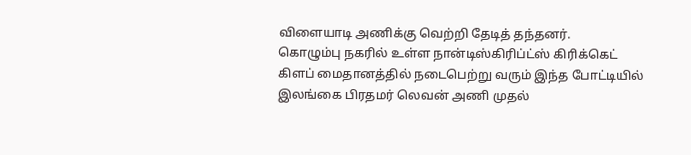விளையாடி அணிக்கு வெற்றி தேடித் தந்தனர்.
கொழும்பு நகரில் உள்ள நான்டிஸ்கிரிப்ட்ஸ் கிரிக்கெட் கிளப் மைதானத்தில் நடைபெற்று வரும் இந்த போட்டியில் இலங்கை பிரதமர் லெவன் அணி முதல்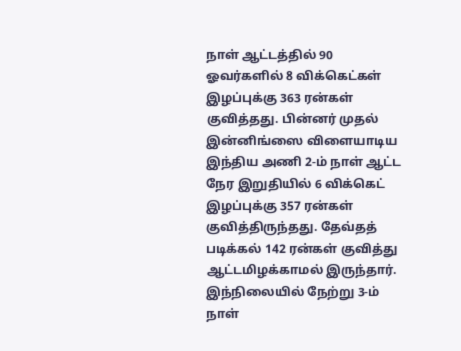நாள் ஆட்டத்தில் 90 ஓவர்களில் 8 விக்கெட்கள் இழப்புக்கு 363 ரன்கள் குவித்தது. பின்னர் முதல் இன்னிங்ஸை விளையாடிய இந்திய அணி 2-ம் நாள் ஆட்ட நேர இறுதியில் 6 விக்கெட் இழப்புக்கு 357 ரன்கள் குவித்திருந்தது. தேவ்தத் படிக்கல் 142 ரன்கள் குவித்து ஆட்டமிழக்காமல் இருந்தார்.
இந்நிலையில் நேற்று 3-ம் நாள்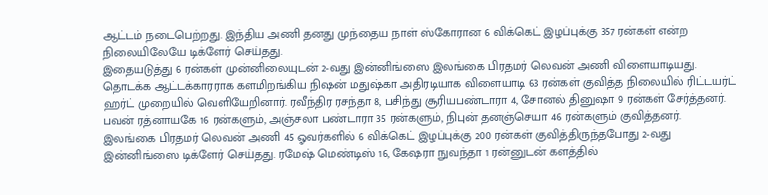ஆட்டம் நடைபெற்றது. இந்திய அணி தனது முந்தைய நாள் ஸ்கோரான 6 விக்கெட் இழப்புக்கு 357 ரன்கள் என்ற நிலையிலேயே டிக்ளேர் செய்தது.
இதையடுத்து 6 ரன்கள் முன்னிலையுடன் 2-வது இன்னிங்ஸை இலங்கை பிரதமர் லெவன் அணி விளையாடியது. தொடக்க ஆட்டக்காரராக களமிறங்கிய நிஷன் மதுஷ்கா அதிரடியாக விளையாடி 63 ரன்கள் குவித்த நிலையில் ரிட்டயர்ட் ஹர்ட் முறையில் வெளியேறினார். ரவீந்திர ரசந்தா 8, பசிந்து சூரியபண்டாரா 4, சோனல் தினுஷா 9 ரன்கள் சேர்த்தனர். பவன் ரத்னாயகே 16 ரன்களும், அஞ்சலா பண்டாரா 35 ரன்களும், நிபுன் தனஞ்செயா 46 ரன்களும் குவித்தனர்.
இலங்கை பிரதமர் லெவன் அணி 45 ஓவர்களில் 6 விக்கெட் இழப்புக்கு 200 ரன்கள் குவித்திருந்தபோது 2-வது இன்னிங்ஸை டிக்ளேர் செய்தது. ரமேஷ் மெண்டிஸ் 16, கேஷரா நுவந்தா 1 ரன்னுடன் களத்தில்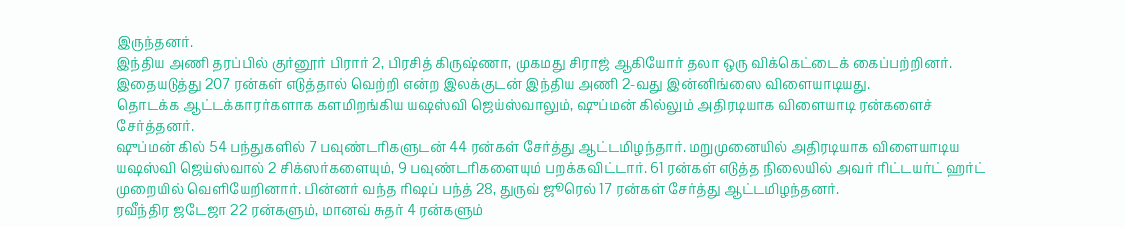இருந்தனர்.
இந்திய அணி தரப்பில் குர்னூர் பிரார் 2, பிரசித் கிருஷ்ணா, முகமது சிராஜ் ஆகியோர் தலா ஒரு விக்கெட்டைக் கைப்பற்றினர். இதையடுத்து 207 ரன்கள் எடுத்தால் வெற்றி என்ற இலக்குடன் இந்திய அணி 2-வது இன்னிங்ஸை விளையாடியது.
தொடக்க ஆட்டக்காரர்களாக களமிறங்கிய யஷஸ்வி ஜெய்ஸ்வாலும், ஷுப்மன் கில்லும் அதிரடியாக விளையாடி ரன்களைச் சேர்த்தனர்.
ஷுப்மன் கில் 54 பந்துகளில் 7 பவுண்டரிகளுடன் 44 ரன்கள் சேர்த்து ஆட்டமிழந்தார். மறுமுனையில் அதிரடியாக விளையாடிய யஷஸ்வி ஜெய்ஸ்வால் 2 சிக்ஸர்களையும், 9 பவுண்டரிகளையும் பறக்கவிட்டார். 61 ரன்கள் எடுத்த நிலையில் அவர் ரிட்டயர்ட் ஹர்ட் முறையில் வெளியேறினார். பின்னர் வந்த ரிஷப் பந்த் 28, துருவ் ஜூரெல் 17 ரன்கள் சேர்த்து ஆட்டமிழந்தனர்.
ரவீந்திர ஜடேஜா 22 ரன்களும், மானவ் சுதர் 4 ரன்களும்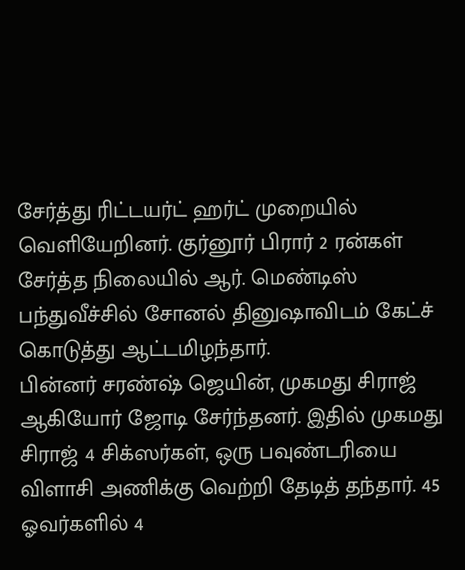சேர்த்து ரிட்டயர்ட் ஹர்ட் முறையில் வெளியேறினர். குர்னூர் பிரார் 2 ரன்கள் சேர்த்த நிலையில் ஆர். மெண்டிஸ் பந்துவீச்சில் சோனல் தினுஷாவிடம் கேட்ச் கொடுத்து ஆட்டமிழந்தார்.
பின்னர் சரண்ஷ் ஜெயின், முகமது சிராஜ் ஆகியோர் ஜோடி சேர்ந்தனர். இதில் முகமது சிராஜ் 4 சிக்ஸர்கள், ஒரு பவுண்டரியை விளாசி அணிக்கு வெற்றி தேடித் தந்தார். 45 ஓவர்களில் 4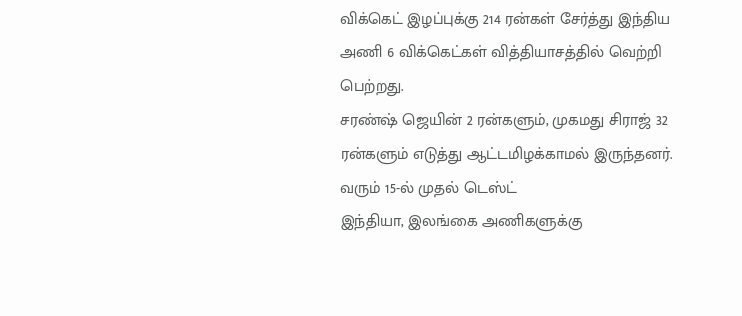விக்கெட் இழப்புக்கு 214 ரன்கள் சேர்த்து இந்திய அணி 6 விக்கெட்கள் வித்தியாசத்தில் வெற்றி பெற்றது.
சரண்ஷ் ஜெயின் 2 ரன்களும், முகமது சிராஜ் 32 ரன்களும் எடுத்து ஆட்டமிழக்காமல் இருந்தனர்.
வரும் 15-ல் முதல் டெஸ்ட்
இந்தியா, இலங்கை அணிகளுக்கு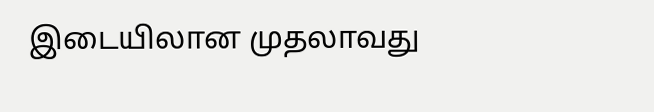இடையிலான முதலாவது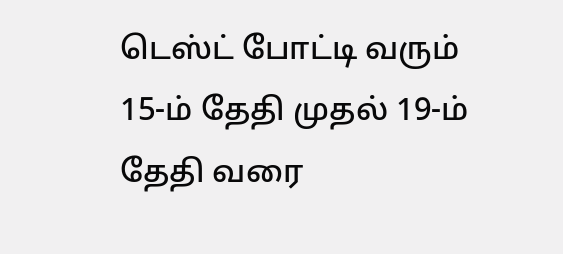டெஸ்ட் போட்டி வரும் 15-ம் தேதி முதல் 19-ம் தேதி வரை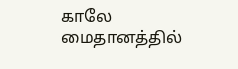காலே மைதானத்தில்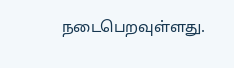நடைபெறவுள்ளது.